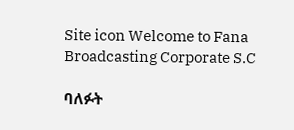Site icon Welcome to Fana Broadcasting Corporate S.C

ባለፉት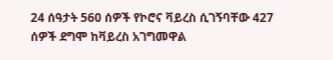24 ሰዓታት 560 ሰዎች የኮሮና ቫይረስ ሲገኝባቸው 427 ሰዎች ደግሞ ከቫይረስ አገግመዋል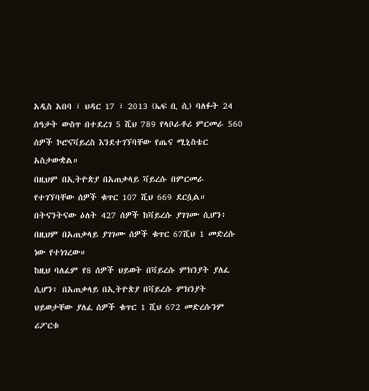አዲስ አበባ ፣ ህዳር 17 ፣ 2013 (ኤፍ ቢ ሲ) ባለፉት 24 ሰዓታት ውስጥ በተደረገ 5 ሺህ 789 የላቦራቶሪ ምርመራ 560 ሰዎች ኮሮናቫይረስ እንደተገኘባቸው የጤና ሚኒስቴር አስታውቋል።
በዚህም በኢትዮጵያ በአጠቃላይ ቫይረሱ በምርመራ የተገኘባቸው ሰዎች ቁጥር 107 ሺህ 669 ደርሷል።
በትናንትናው ዕለት 427 ሰዎች ከቫይረሱ ያገገሙ ሲሆን፥ በዚህም በአጠቃላይ ያገገሙ ሰዎች ቁጥር 67ሺህ 1 መድረሱ ነው የተነገረው።
ከዚህ ባለፈም የ8 ሰዎች ህይወት በቫይረሱ ምክንያት ያለፈ ሲሆን፥ በአጠቃላይ በኢትዮጵያ በቫይረሱ ምክንያት ህይወታቸው ያለፈ ሰዎች ቁጥር 1 ሺህ 672 መድረሱንም ሪፖርቱ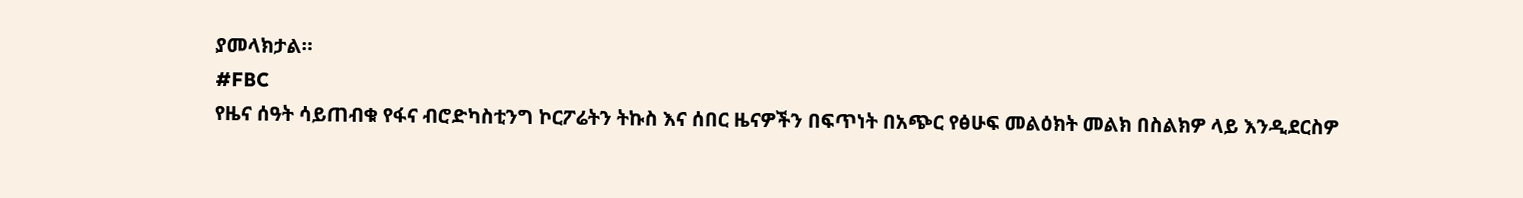ያመላክታል።
#FBC
የዜና ሰዓት ሳይጠብቁ የፋና ብሮድካስቲንግ ኮርፖሬትን ትኩስ እና ሰበር ዜናዎችን በፍጥነት በአጭር የፅሁፍ መልዕክት መልክ በስልክዎ ላይ እንዲደርስዎ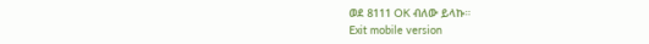ወደ 8111 OK ብለው ይላኩ።
Exit mobile version